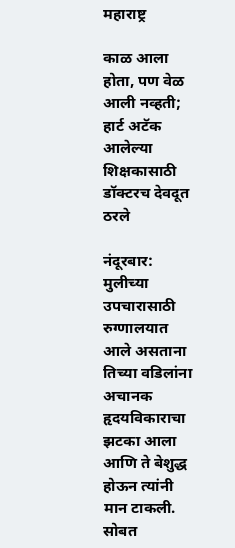महाराष्ट्र

काळ आला होता, पण वेळ आली नव्हती; हार्ट अटॅक आलेल्या शिक्षकासाठी डॉक्टरच देवदूत ठरले

नंदूरबार: मुलीच्या उपचारासाठी रुग्णालयात आले असताना तिच्या वडिलांना अचानक हृदयविकाराचा झटका आला आणि ते बेशुद्ध होऊन त्यांनी मान टाकली. सोबत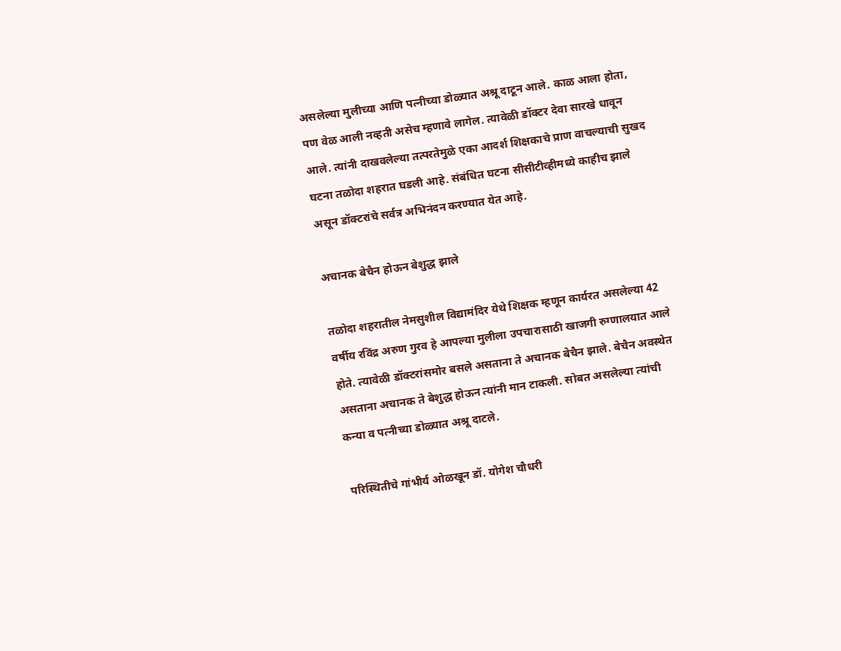असलेल्या मुलीच्या आणि पत्नीच्या डोळ्यात अश्रू दाटून आले. काळ आला होता, पण वेळ आली नव्हती असेच म्हणावे लागेल. त्यावेळी डॉक्टर देवा सारखे धावून आले. त्यांनी दाखवलेल्या तत्परतेमुळे एका आदर्श शिक्षकाचे प्राण वाचल्याची सुखद घटना तळोदा शहरात घडली आहे. संबंधित घटना सीसीटीव्हीमध्ये काहीच झाले असून डॉक्टरांचे सर्वत्र अभिनंदन करण्यात येत आहे.

अचानक बेचैन होऊन बेशुद्ध झाले

तळोदा शहरातील नेमसुशील विद्यामंदिर येथे शिक्षक म्हणून कार्यरत असलेल्या 42 वर्षीय रविंद्र अरुण गुरव हे आपल्या मुलीला उपचारासाठी खाजगी रुग्णालयात आले होते. त्यावेळी डॉक्टरांसमोर बसले असताना ते अचानक बेचैन झाले. बेचैन अवस्थेत असताना अचानक ते बेशुद्ध होऊन त्यांनी मान टाकली. सोबत असलेल्या त्यांची कन्या व पत्नीच्या डोळ्यात अश्रू दाटले.

परिस्थितीचे गांभीर्य ओळखून डॉ. योगेश चौधरी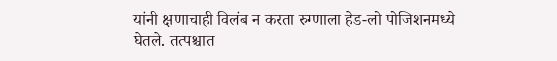यांनी क्षणाचाही विलंब न करता रुग्णाला हेड-लो पोजिशनमध्ये घेतले. तत्पश्चात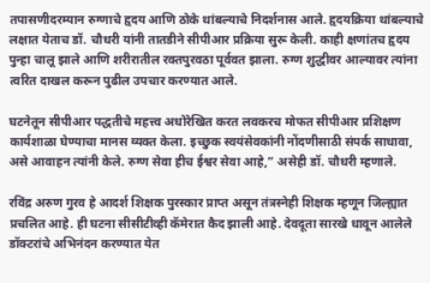तपासणीदरम्यान रुग्णाचे हृदय आणि ठोके थांबल्याचे निदर्शनास आले. हृदयक्रिया थांबल्याचे लक्षात येताच डॉ. चौधरी यांनी तातडीने सीपीआर प्रक्रिया सुरू केली. काही क्षणांतच हृदय पुन्हा चालू झाले आणि शरीरातील रक्तपुरवठा पूर्ववत झाला. रुग्ण शुद्धीवर आल्यावर त्यांना त्वरित दाखल करून पुढील उपचार करण्यात आले.

घटनेतून सीपीआर पद्धतीचे महत्त्व अधोरेखित करत लवकरच मोफत सीपीआर प्रशिक्षण कार्यशाळा घेण्याचा मानस व्यक्त केला. इच्छुक स्वयंसेवकांनी नोंदणीसाठी संपर्क साधावा, असे आवाहन त्यांनी केले. रुग्ण सेवा हीच ईश्वर सेवा आहे,” असेही डॉ. चौधरी म्हणाले.

रविंद्र अरुण गुरव हे आदर्श शिक्षक पुरस्कार प्राप्त असून तंत्रस्नेही शिक्षक म्हणून जिल्ह्यात प्रचलित आहे. ही घटना सीसीटीव्ही कॅमेरात कैद झाली आहे. देवदूता सारखे धावून आलेले डॉक्टरांचे अभिनंदन करण्यात येत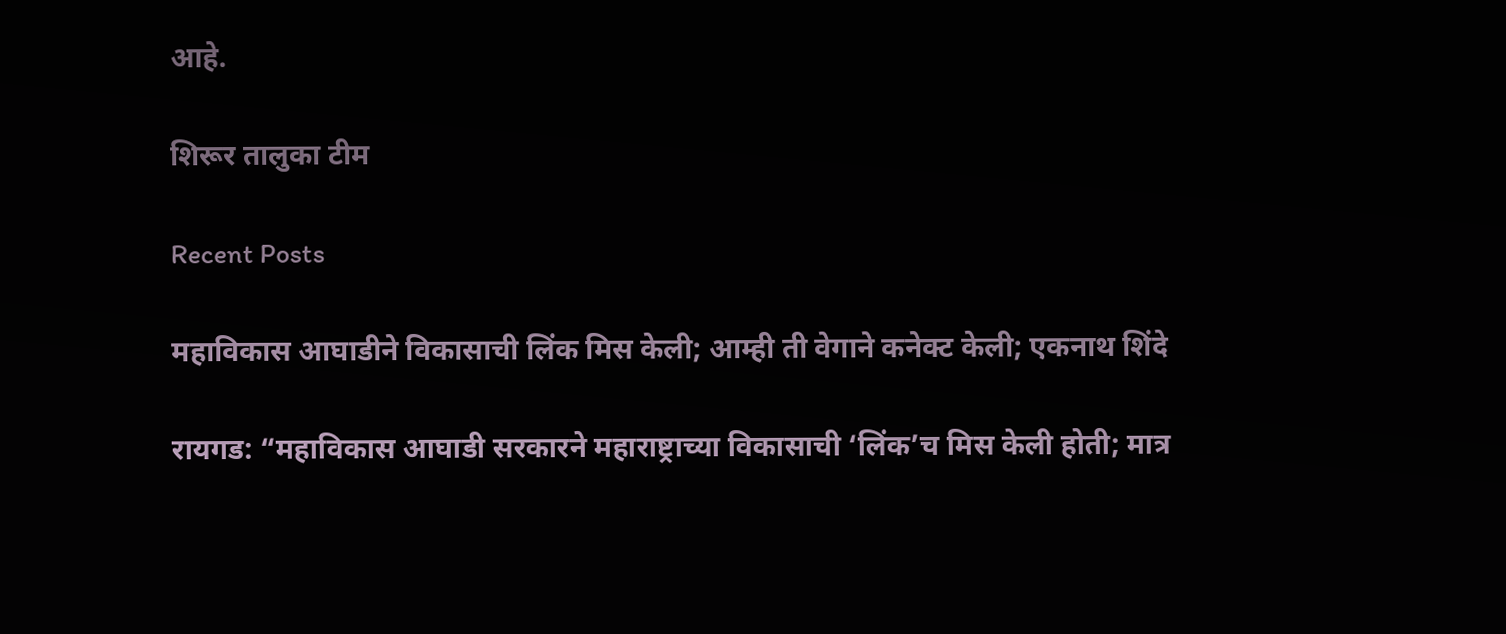आहे.

शिरूर तालुका टीम

Recent Posts

महाविकास आघाडीने विकासाची लिंक मिस केली; आम्ही ती वेगाने कनेक्ट केली; एकनाथ शिंदे

रायगड: “महाविकास आघाडी सरकारने महाराष्ट्राच्या विकासाची ‘लिंक’च मिस केली होती; मात्र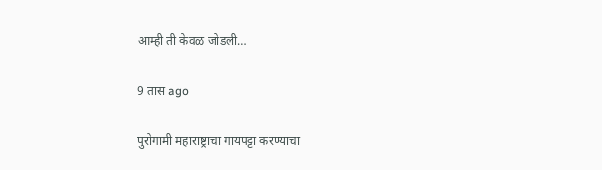आम्ही ती केवळ जोडली…

9 तास ago

पुरोगामी महाराष्ट्राचा गायपट्टा करण्याचा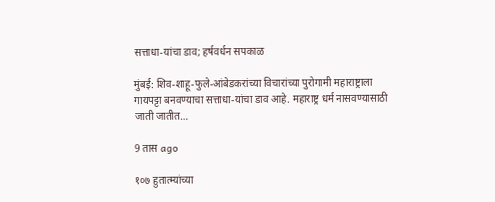सत्ताधा-यांचा डाव; हर्षवर्धन सपकाळ

मुंबई: शिव-शाहू-फुले-आंबेडकरांच्या विचारांच्या पुरोगामी महाराष्ट्राला गायपट्टा बनवण्याचा सत्ताधा-यांचा डाव आहे. महाराष्ट्र धर्म नासवण्यासाठी जाती जातीत…

9 तास ago

१०७ हुतात्म्यांच्या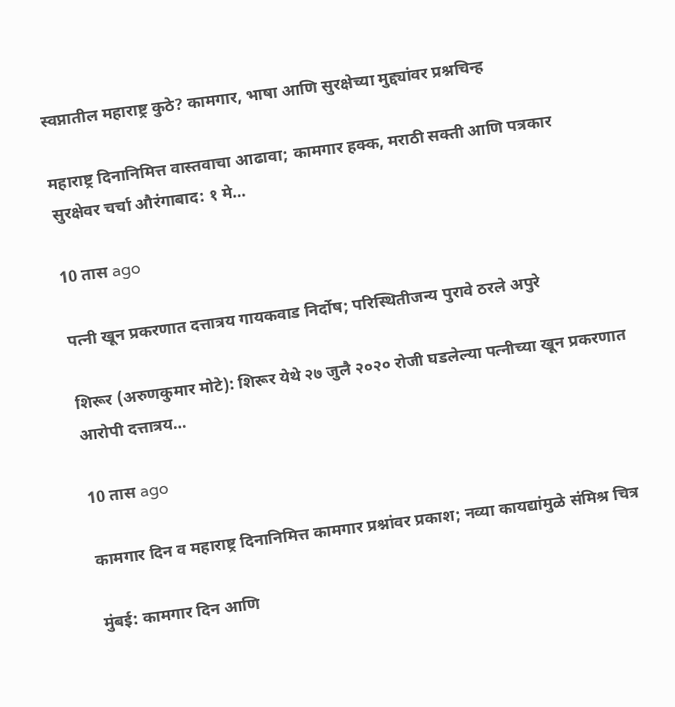स्वप्नातील महाराष्ट्र कुठे? कामगार, भाषा आणि सुरक्षेच्या मुद्द्यांवर प्रश्नचिन्ह

महाराष्ट्र दिनानिमित्त वास्तवाचा आढावा; कामगार हक्क, मराठी सक्ती आणि पत्रकार सुरक्षेवर चर्चा औरंगाबाद: १ मे…

10 तास ago

पत्नी खून प्रकरणात दत्तात्रय गायकवाड निर्दोष; परिस्थितीजन्य पुरावे ठरले अपुरे

शिरूर (अरुणकुमार मोटे): शिरूर येथे २७ जुलै २०२० रोजी घडलेल्या पत्नीच्या खून प्रकरणात आरोपी दत्तात्रय…

10 तास ago

कामगार दिन व महाराष्ट्र दिनानिमित्त कामगार प्रश्नांवर प्रकाश; नव्या कायद्यांमुळे संमिश्र चित्र

मुंबई: कामगार दिन आणि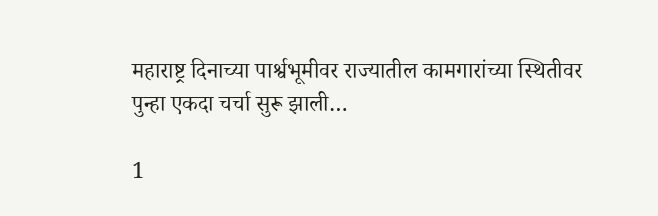महाराष्ट्र दिनाच्या पार्श्वभूमीवर राज्यातील कामगारांच्या स्थितीवर पुन्हा एकदा चर्चा सुरू झाली…

1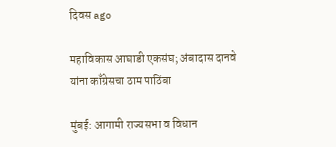दिवस ago

महाविकास आघाडी एकसंघ; अंबादास दानवे यांना काँग्रेसचा ठाम पाठिंबा

मुंबई: आगामी राज्यसभा व विधान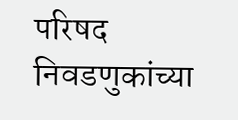परिषद निवडणुकांच्या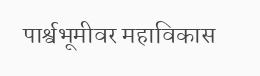पार्श्वभूमीवर महाविकास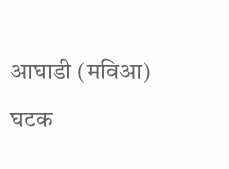आघाडी (मविआ) घटक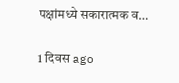पक्षांमध्ये सकारात्मक व…

1 दिवस ago